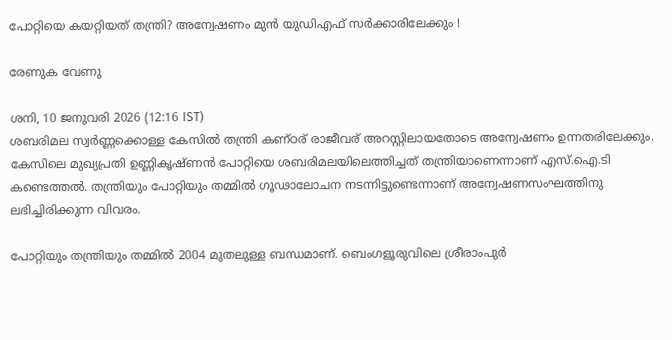പോറ്റിയെ കയറ്റിയത് തന്ത്രി? അന്വേഷണം മുന്‍ യുഡിഎഫ് സര്‍ക്കാരിലേക്കും !

രേണുക വേണു

ശനി, 10 ജനുവരി 2026 (12:16 IST)
ശബരിമല സ്വര്‍ണ്ണക്കൊള്ള കേസില്‍ തന്ത്രി കണ്ഠര് രാജീവര് അറസ്റ്റിലായതോടെ അന്വേഷണം ഉന്നതരിലേക്കും. കേസിലെ മുഖ്യപ്രതി ഉണ്ണികൃഷ്ണന്‍ പോറ്റിയെ ശബരിമലയിലെത്തിച്ചത് തന്ത്രിയാണെന്നാണ് എസ്.ഐ.ടി കണ്ടെത്തല്‍. തന്ത്രിയും പോറ്റിയും തമ്മില്‍ ഗൂഢാലോചന നടന്നിട്ടുണ്ടെന്നാണ് അന്വേഷണസംഘത്തിനു ലഭിച്ചിരിക്കുന്ന വിവരം.

പോറ്റിയും തന്ത്രിയും തമ്മില്‍ 2004 മുതലുള്ള ബന്ധമാണ്. ബെംഗളൂരുവിലെ ശ്രീരാംപുര്‍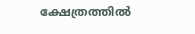ക്ഷേത്രത്തില്‍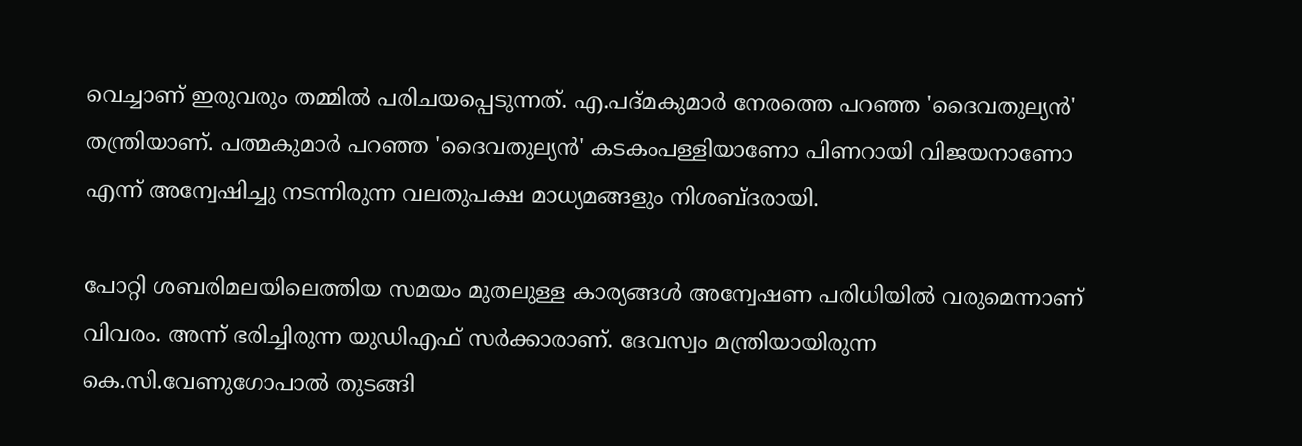വെച്ചാണ് ഇരുവരും തമ്മില്‍ പരിചയപ്പെടുന്നത്. എ.പദ്മകുമാര്‍ നേരത്തെ പറഞ്ഞ 'ദൈവതുല്യന്‍' തന്ത്രിയാണ്. പത്മകുമാര്‍ പറഞ്ഞ 'ദൈവതുല്യന്‍' കടകംപള്ളിയാണോ പിണറായി വിജയനാണോ എന്ന് അന്വേഷിച്ചു നടന്നിരുന്ന വലതുപക്ഷ മാധ്യമങ്ങളും നിശബ്ദരായി.

പോറ്റി ശബരിമലയിലെത്തിയ സമയം മുതലുള്ള കാര്യങ്ങള്‍ അന്വേഷണ പരിധിയില്‍ വരുമെന്നാണ് വിവരം. അന്ന് ഭരിച്ചിരുന്ന യുഡിഎഫ് സര്‍ക്കാരാണ്. ദേവസ്വം മന്ത്രിയായിരുന്ന കെ.സി.വേണുഗോപാല്‍ തുടങ്ങി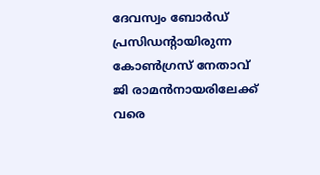ദേവസ്വം ബോര്‍ഡ് പ്രസിഡന്റായിരുന്ന കോണ്‍ഗ്രസ് നേതാവ് ജി രാമന്‍നായരിലേക്ക് വരെ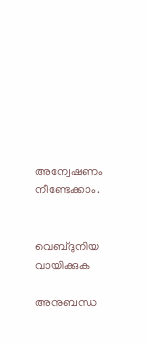അന്വേഷണം നീണ്ടേക്കാം.


വെബ്ദുനിയ വായിക്കുക

അനുബന്ധ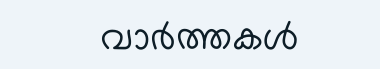വാര്‍ത്തകള്‍